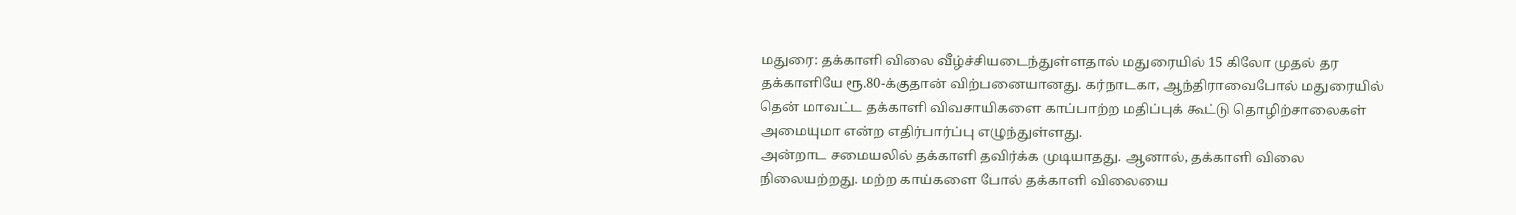மதுரை: தக்காளி விலை வீழ்ச்சியடைந்துள்ளதால் மதுரையில் 15 கிலோ முதல் தர தக்காளியே ரூ.80-க்குதான் விற்பனையானது. கர்நாடகா, ஆந்திராவைபோல் மதுரையில் தென் மாவட்ட தக்காளி விவசாயிகளை காப்பாற்ற மதிப்புக் கூட்டு தொழிற்சாலைகள் அமையுமா என்ற எதிர்பார்ப்பு எழுந்துள்ளது.
அன்றாட சமையலில் தக்காளி தவிர்க்க முடியாதது. ஆனால், தக்காளி விலை நிலையற்றது. மற்ற காய்களை போல் தக்காளி விலையை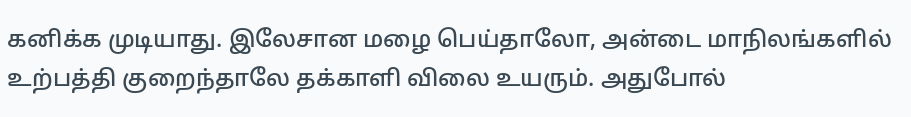கனிக்க முடியாது. இலேசான மழை பெய்தாலோ, அன்டை மாநிலங்களில் உற்பத்தி குறைந்தாலே தக்காளி விலை உயரும். அதுபோல்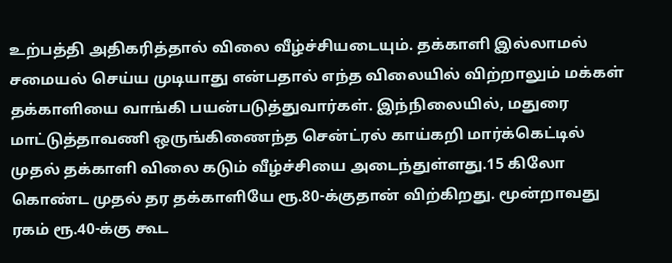உற்பத்தி அதிகரித்தால் விலை வீழ்ச்சியடையும். தக்காளி இல்லாமல் சமையல் செய்ய முடியாது என்பதால் எந்த விலையில் விற்றாலும் மக்கள் தக்காளியை வாங்கி பயன்படுத்துவார்கள். இந்நிலையில், மதுரை மாட்டுத்தாவணி ஒருங்கிணைந்த சென்ட்ரல் காய்கறி மார்க்கெட்டில் முதல் தக்காளி விலை கடும் வீழ்ச்சியை அடைந்துள்ளது.15 கிலோ கொண்ட முதல் தர தக்காளியே ரூ.80-க்குதான் விற்கிறது. மூன்றாவது ரகம் ரூ.40-க்கு கூட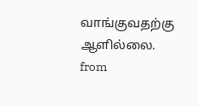வாங்குவதற்கு ஆளில்லை.
from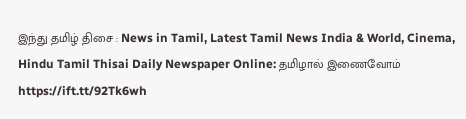இந்து தமிழ் திசை : News in Tamil, Latest Tamil News India & World, Cinema, Hindu Tamil Thisai Daily Newspaper Online: தமிழால் இணைவோம் https://ift.tt/92Tk6wh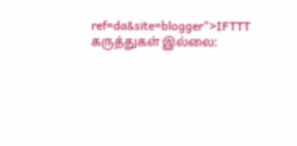ref=da&site=blogger">IFTTT
கருத்துகள் இல்லை: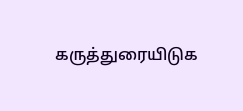கருத்துரையிடுக